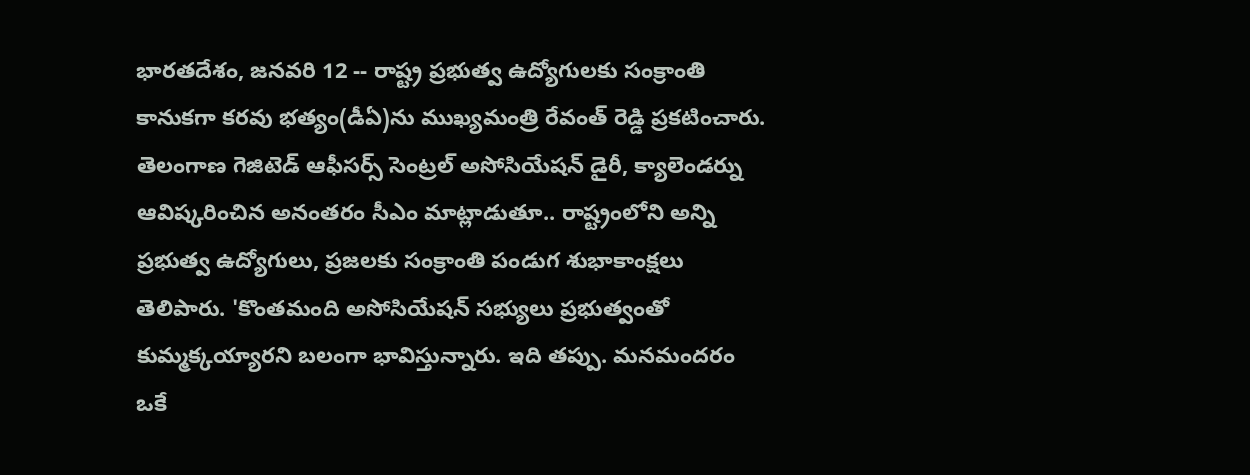భారతదేశం, జనవరి 12 -- రాష్ట్ర ప్రభుత్వ ఉద్యోగులకు సంక్రాంతి కానుకగా కరవు భత్యం(డీఏ)ను ముఖ్యమంత్రి రేవంత్ రెడ్డి ప్రకటించారు. తెలంగాణ గెజిటెడ్ ఆఫీసర్స్ సెంట్రల్ అసోసియేషన్ డైరీ, క్యాలెండర్ను ఆవిష్కరించిన అనంతరం సీఎం మాట్లాడుతూ.. రాష్ట్రంలోని అన్ని ప్రభుత్వ ఉద్యోగులు, ప్రజలకు సంక్రాంతి పండుగ శుభాకాంక్షలు తెలిపారు. 'కొంతమంది అసోసియేషన్ సభ్యులు ప్రభుత్వంతో కుమ్మక్కయ్యారని బలంగా భావిస్తున్నారు. ఇది తప్పు. మనమందరం ఒకే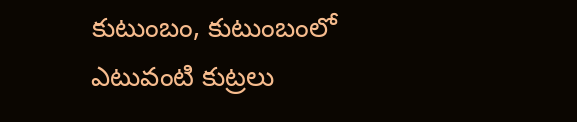కుటుంబం, కుటుంబంలో ఎటువంటి కుట్రలు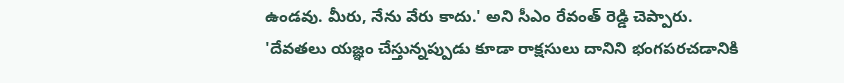ఉండవు. మీరు, నేను వేరు కాదు.' అని సీఎం రేవంత్ రెడ్డి చెప్పారు.
'దేవతలు యజ్ఞం చేస్తున్నప్పుడు కూడా రాక్షసులు దానిని భంగపరచడానికి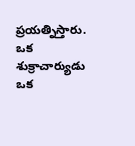ప్రయత్నిస్తారు. ఒక శుక్రాచార్యుడు ఒక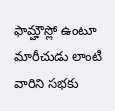ఫామ్హౌస్లో ఉంటూ మారీచుడు లాంటి వారిని సభకు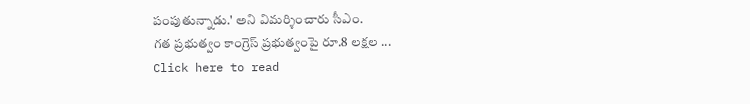పంపుతున్నాడు.' అని విమర్శించారు సీఎం.
గత ప్రభుత్వం కాంగ్రెస్ ప్రభుత్వంపై రూ.8 లక్షల ...
Click here to read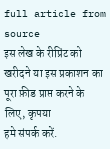full article from source
इस लेख के रीप्रिंट को खरीदने या इस प्रकाशन का पूरा फ़ीड प्राप्त करने के लिए, कृपया
हमे संपर्क करें.